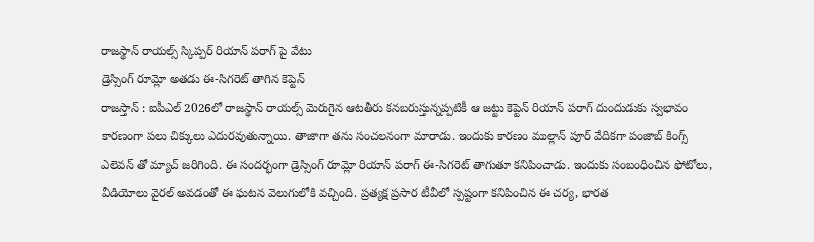రాజస్థాన్ రాయల్స్ స్కిప్పర్ రియాన్ పరాగ్ పై వేటు
డ్రెస్సింగ్ రూమ్లో అతడు ఈ-సిగరెట్ తాగిన కెప్టెన్
రాజస్తాన్ : ఐపీఎల్ 2026లో రాజస్థాన్ రాయల్స్ మెరుగైన ఆటతీరు కనబరుస్తున్నప్పటికీ ఆ జట్టు కెప్టెన్ రియాన్ పరాగ్ దుందుడుకు స్వభావం కారణంగా పలు చిక్కులు ఎదురవుతున్నాయి. తాజాగా తను సంచలనంగా మారాడు. ఇందుకు కారణం ముల్లాన్ పూర్ వేదికగా పంజాబ్ కింగ్స్ ఎలెవన్ తో మ్యాచ్ జరిగింది. ఈ సందర్భంగా డ్రెస్సింగ్ రూమ్లో రియాన్ పరాగ్ ఈ-సిగరెట్ తాగుతూ కనిపించాడు. ఇందుకు సంబంధించిన ఫోటోలు, వీడియోలు వైరల్ అవడంతో ఈ ఘటన వెలుగులోకి వచ్చింది. ప్రత్యక్ష ప్రసార టీవీలో స్పష్టంగా కనిపించిన ఈ చర్య, భారత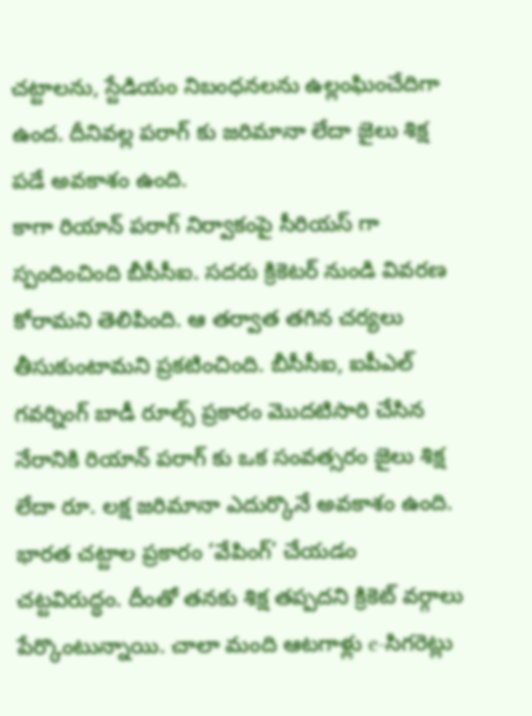చట్టాలను, స్టేడియం నిబంధనలను ఉల్లంఘించేదిగా ఉంద. దీనివల్ల పరాగ్ కు జరిమానా లేదా జైలు శిక్ష పడే అవకాశం ఉంది.
కాగా రియాన్ పరాగ్ నిర్వాకంపై సీరియస్ గా స్పందించింది బీసీసీఐ. సదరు క్రికెటర్ నుండి వివరణ కోరామని తెలిపింది. ఆ తర్వాత తగిన చర్యలు తీసుకుంటామని ప్రకటించింది. బీసీసీఐ, ఐపీఎల్ గవర్నింగ్ బాడీ రూల్స్ ప్రకారం మొదటిసారి చేసిన నేరానికి రియాన్ పరాగ్ కు ఒక సంవత్సరం జైలు శిక్ష లేదా రూ. లక్ష జరిమానా ఎదుర్కొనే అవకాశం ఉంది. భారత చట్టాల ప్రకారం ‘వేపింగ్’ చేయడం చట్టవిరుద్ధం. దీంతో తనకు శిక్ష తప్పదని క్రికెట్ వర్గాలు పేర్కొంటున్నాయి. చాలా మంది ఆటగాళ్లు e-సిగరెట్లు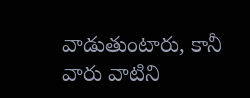వాడుతుంటారు, కానీ వారు వాటిని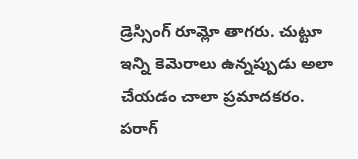డ్రెస్సింగ్ రూమ్లో తాగరు. చుట్టూ ఇన్ని కెమెరాలు ఉన్నప్పుడు అలా చేయడం చాలా ప్రమాదకరం. పరాగ్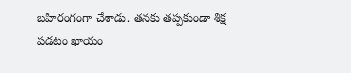బహిరంగంగా చేశాడు. తనకు తప్పకుండా శిక్ష పడటం ఖాయం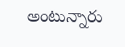అంటున్నారు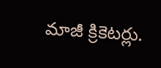మాజీ క్రికెటర్లు.